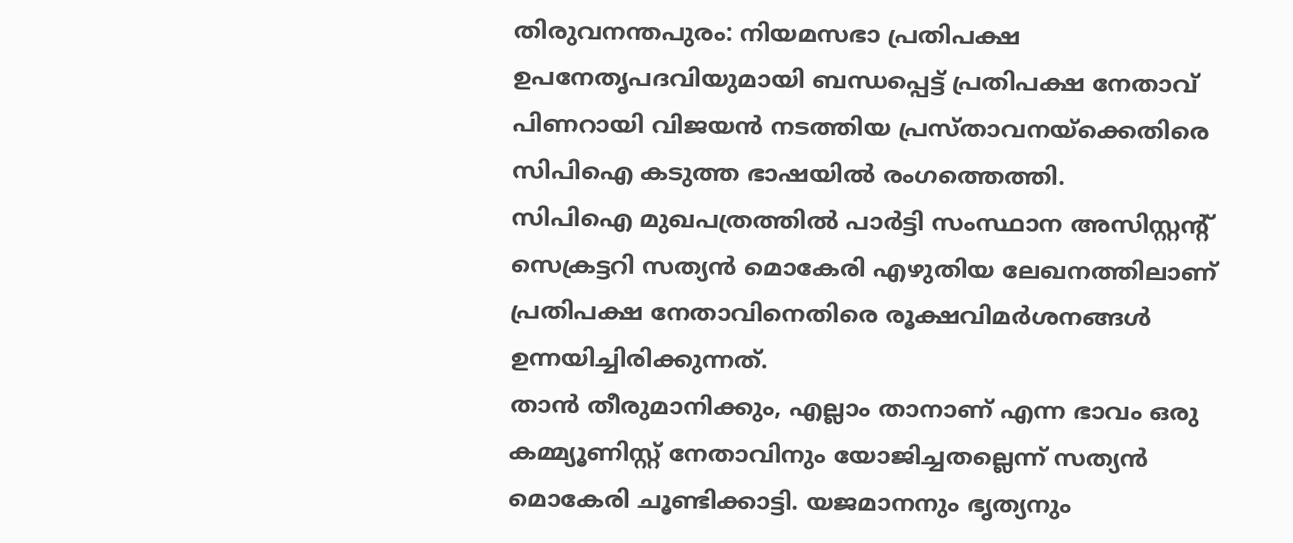തിരുവനന്തപുരം: നിയമസഭാ പ്രതിപക്ഷ ഉപനേതൃപദവിയുമായി ബന്ധപ്പെട്ട് പ്രതിപക്ഷ നേതാവ് പിണറായി വിജയൻ നടത്തിയ പ്രസ്താവനയ്ക്കെതിരെ സിപിഐ കടുത്ത ഭാഷയിൽ രംഗത്തെത്തി.
സിപിഐ മുഖപത്രത്തിൽ പാർട്ടി സംസ്ഥാന അസിസ്റ്റന്റ് സെക്രട്ടറി സത്യൻ മൊകേരി എഴുതിയ ലേഖനത്തിലാണ് പ്രതിപക്ഷ നേതാവിനെതിരെ രൂക്ഷവിമർശനങ്ങൾ ഉന്നയിച്ചിരിക്കുന്നത്.
താൻ തീരുമാനിക്കും, എല്ലാം താനാണ് എന്ന ഭാവം ഒരു കമ്മ്യൂണിസ്റ്റ് നേതാവിനും യോജിച്ചതല്ലെന്ന് സത്യൻ മൊകേരി ചൂണ്ടിക്കാട്ടി. യജമാനനും ഭൃത്യനും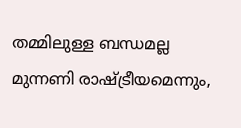തമ്മിലുള്ള ബന്ധമല്ല മുന്നണി രാഷ്ട്രീയമെന്നും,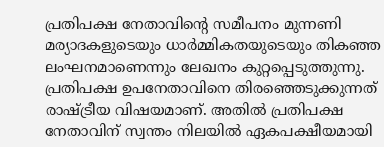പ്രതിപക്ഷ നേതാവിന്റെ സമീപനം മുന്നണി മര്യാദകളുടെയും ധാർമ്മികതയുടെയും തികഞ്ഞ ലംഘനമാണെന്നും ലേഖനം കുറ്റപ്പെടുത്തുന്നു.
പ്രതിപക്ഷ ഉപനേതാവിനെ തിരഞ്ഞെടുക്കുന്നത് രാഷ്ട്രീയ വിഷയമാണ്. അതിൽ പ്രതിപക്ഷ നേതാവിന് സ്വന്തം നിലയിൽ ഏകപക്ഷീയമായി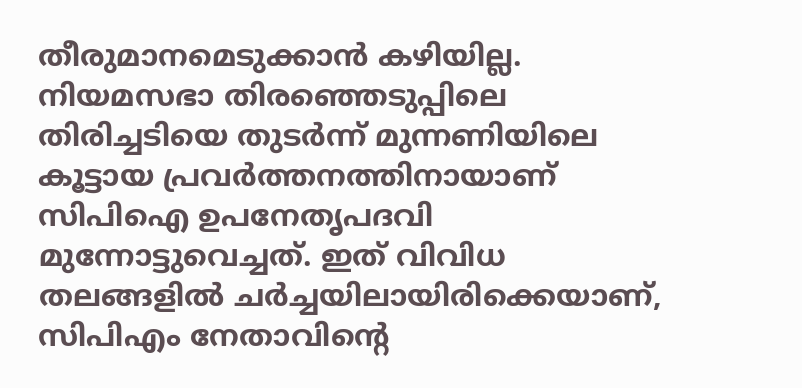തീരുമാനമെടുക്കാൻ കഴിയില്ല. നിയമസഭാ തിരഞ്ഞെടുപ്പിലെ തിരിച്ചടിയെ തുടർന്ന് മുന്നണിയിലെ കൂട്ടായ പ്രവർത്തനത്തിനായാണ് സിപിഐ ഉപനേതൃപദവി മുന്നോട്ടുവെച്ചത്. ഇത് വിവിധ തലങ്ങളിൽ ചർച്ചയിലായിരിക്കെയാണ്, സിപിഎം നേതാവിന്റെ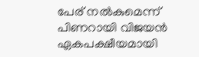പേര് നൽകുമെന്ന് പിണറായി വിജയൻ ഏകപക്ഷീയമായി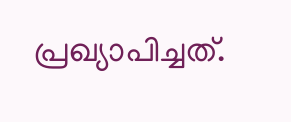പ്രഖ്യാപിച്ചത്.